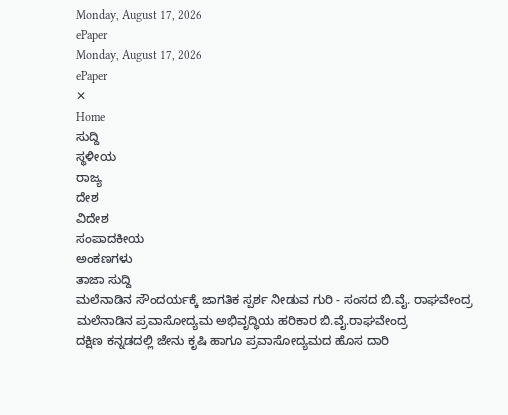Monday, August 17, 2026
ePaper
Monday, August 17, 2026
ePaper
✕
Home
ಸುದ್ದಿ
ಸ್ಥಳೀಯ
ರಾಜ್ಯ
ದೇಶ
ವಿದೇಶ
ಸಂಪಾದಕೀಯ
ಅಂಕಣಗಳು
ತಾಜಾ ಸುದ್ದಿ
ಮಲೆನಾಡಿನ ಸೌಂದರ್ಯಕ್ಕೆ ಜಾಗತಿಕ ಸ್ಪರ್ಶ ನೀಡುವ ಗುರಿ - ಸಂಸದ ಬಿ.ವೈ. ರಾಘವೇಂದ್ರ
ಮಲೆನಾಡಿನ ಪ್ರವಾಸೋದ್ಯಮ ಅಭಿವೃದ್ಧಿಯ ಹರಿಕಾರ ಬಿ.ವೈ.ರಾಘವೇಂದ್ರ
ದಕ್ಷಿಣ ಕನ್ನಡದಲ್ಲಿ ಜೇನು ಕೃಷಿ ಹಾಗೂ ಪ್ರವಾಸೋದ್ಯಮದ ಹೊಸ ದಾರಿ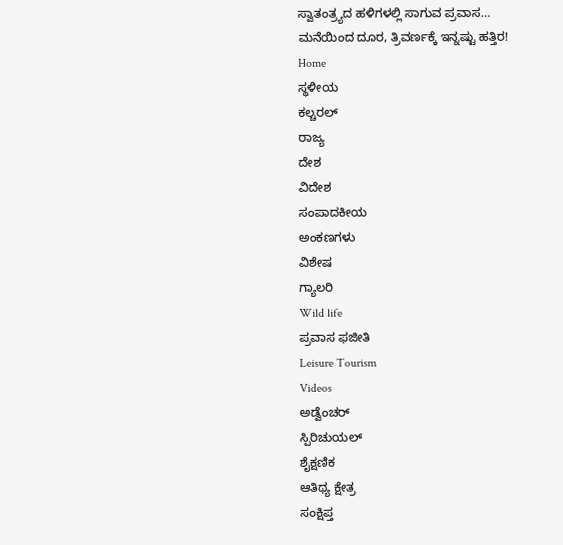ಸ್ವಾತಂತ್ರ್ಯದ ಹಳಿಗಳಲ್ಲಿ ಸಾಗುವ ಪ್ರವಾಸ…
ಮನೆಯಿಂದ ದೂರ, ತ್ರಿವರ್ಣಕ್ಕೆ ಇನ್ನಷ್ಟು ಹತ್ತಿರ!
Home
ಸ್ಥಳೀಯ
ಕಲ್ಚರಲ್
ರಾಜ್ಯ
ದೇಶ
ವಿದೇಶ
ಸಂಪಾದಕೀಯ
ಅಂಕಣಗಳು
ವಿಶೇಷ
ಗ್ಯಾಲರಿ
Wild life
ಪ್ರವಾಸ ಫಜೀತಿ
Leisure Tourism
Videos
ಅಡ್ವೆಂಚರ್
ಸ್ಪಿರಿಚುಯಲ್
ಶೈಕ್ಷಣಿಕ
ಆತಿಥ್ಯ ಕ್ಷೇತ್ರ
ಸಂಕ್ಷಿಪ್ತ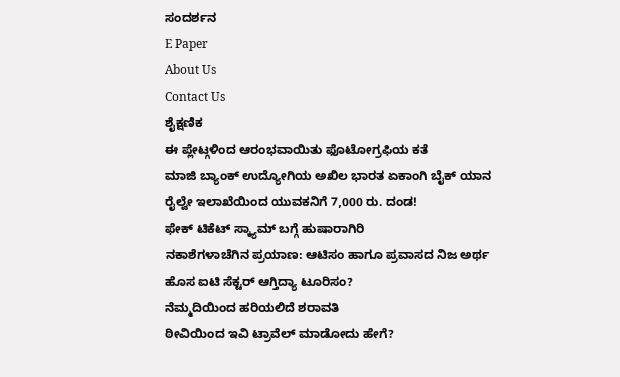ಸಂದರ್ಶನ
E Paper
About Us
Contact Us
ಶೈಕ್ಷಣಿಕ
ಈ ಪ್ಲೇಟ್ಗಳಿಂದ ಆರಂಭವಾಯಿತು ಫೊಟೋಗ್ರಫಿಯ ಕತೆ
ಮಾಜಿ ಬ್ಯಾಂಕ್ ಉದ್ಯೋಗಿಯ ಅಖಿಲ ಭಾರತ ಏಕಾಂಗಿ ಬೈಕ್ ಯಾನ
ರೈಲ್ವೇ ಇಲಾಖೆಯಿಂದ ಯುವಕನಿಗೆ 7,000 ರು. ದಂಡ!
ಫೇಕ್ ಟಿಕೆಟ್ ಸ್ಕ್ಯಾಮ್ ಬಗ್ಗೆ ಹುಷಾರಾಗಿರಿ
ನಕಾಶೆಗಳಾಚೆಗಿನ ಪ್ರಯಾಣ: ಆಟಿಸಂ ಹಾಗೂ ಪ್ರವಾಸದ ನಿಜ ಅರ್ಥ
ಹೊಸ ಐಟಿ ಸೆಕ್ಟರ್ ಆಗ್ತಿದ್ಯಾ ಟೂರಿಸಂ?
ನೆಮ್ಮದಿಯಿಂದ ಹರಿಯಲಿದೆ ಶರಾವತಿ
ಠೀವಿಯಿಂದ ಇವಿ ಟ್ರಾವೆಲ್ ಮಾಡೋದು ಹೇಗೆ?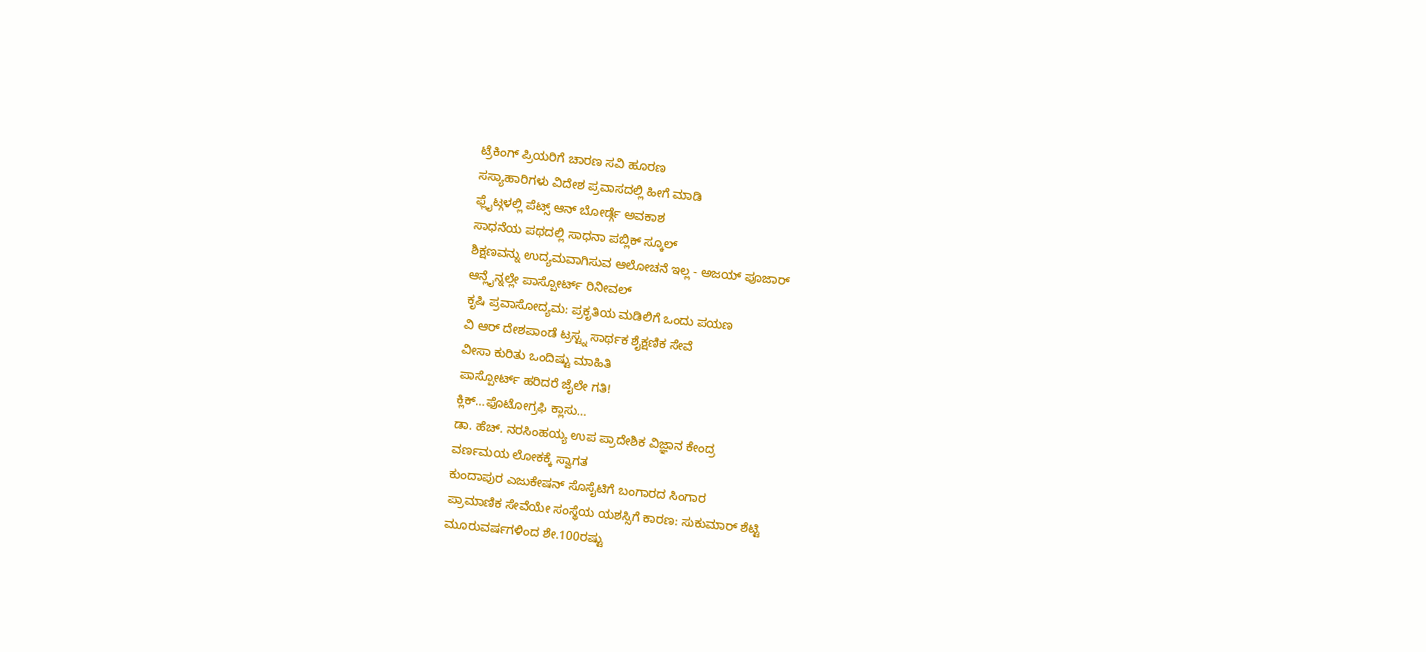ಟ್ರೆಕಿಂಗ್ ಪ್ರಿಯರಿಗೆ ಚಾರಣ ಸವಿ ಹೂರಣ
ಸಸ್ಯಾಹಾರಿಗಳು ವಿದೇಶ ಪ್ರವಾಸದಲ್ಲಿ ಹೀಗೆ ಮಾಡಿ
ಫ್ಲೈಟ್ಗಳಲ್ಲಿ ಪೆಟ್ಸ್ ಆನ್ ಬೋರ್ಡ್ಗೆ ಅವಕಾಶ
ಸಾಧನೆಯ ಪಥದಲ್ಲಿ ಸಾಧನಾ ಪಬ್ಲಿಕ್ ಸ್ಕೂಲ್
ಶಿಕ್ಷಣವನ್ನು ಉದ್ಯಮವಾಗಿಸುವ ಆಲೋಚನೆ ಇಲ್ಲ - ಅಜಯ್ ಪೂಜಾರ್
ಆನ್ಲೈನ್ನಲ್ಲೇ ಪಾಸ್ಪೋರ್ಟ್ ರಿನೀವಲ್
ಕೃಷಿ ಪ್ರವಾಸೋದ್ಯಮ: ಪ್ರಕೃತಿಯ ಮಡಿಲಿಗೆ ಒಂದು ಪಯಣ
ವಿ ಆರ್ ದೇಶಪಾಂಡೆ ಟ್ರಸ್ಟ್ನ ಸಾರ್ಥಕ ಶೈಕ್ಷಣಿಕ ಸೇವೆ
ವೀಸಾ ಕುರಿತು ಒಂದಿಷ್ಟು ಮಾಹಿತಿ
ಪಾಸ್ಪೋರ್ಟ್ ಹರಿದರೆ ಜೈಲೇ ಗತಿ!
ಕ್ಲಿಕ್…ಫೊಟೋಗ್ರಫಿ ಕ್ಲಾಸು…
ಡಾ. ಹೆಚ್. ನರಸಿಂಹಯ್ಯ ಉಪ ಪ್ರಾದೇಶಿಕ ವಿಜ್ಞಾನ ಕೇಂದ್ರ
ವರ್ಣಮಯ ಲೋಕಕ್ಕೆ ಸ್ವಾಗತ
ಕುಂದಾಪುರ ಎಜುಕೇಷನ್ ಸೊಸೈಟಿಗೆ ಬಂಗಾರದ ಸಿಂಗಾರ
ಪ್ರಾಮಾಣಿಕ ಸೇವೆಯೇ ಸಂಸ್ಥೆಯ ಯಶಸ್ಸಿಗೆ ಕಾರಣ: ಸುಕುಮಾರ್ ಶೆಟ್ಟಿ
ಮೂರುವರ್ಷಗಳಿಂದ ಶೇ.100ರಷ್ಟು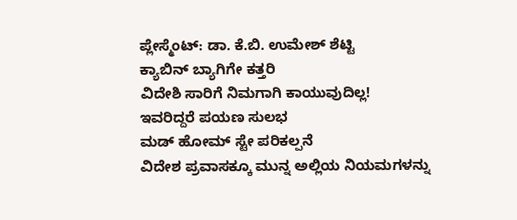ಪ್ಲೇಸ್ಮೆಂಟ್: ಡಾ. ಕೆ.ಬಿ. ಉಮೇಶ್ ಶೆಟ್ಟಿ
ಕ್ಯಾಬಿನ್ ಬ್ಯಾಗಿಗೇ ಕತ್ತರಿ
ವಿದೇಶಿ ಸಾರಿಗೆ ನಿಮಗಾಗಿ ಕಾಯುವುದಿಲ್ಲ!
ಇವರಿದ್ದರೆ ಪಯಣ ಸುಲಭ
ಮಡ್ ಹೋಮ್ ಸ್ಟೇ ಪರಿಕಲ್ಪನೆ
ವಿದೇಶ ಪ್ರವಾಸಕ್ಕೂ ಮುನ್ನ ಅಲ್ಲಿಯ ನಿಯಮಗಳನ್ನು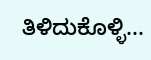ತಿಳಿದುಕೊಳ್ಳಿ...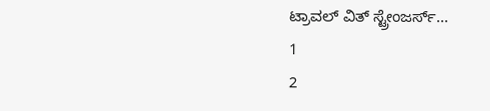ಟ್ರಾವಲ್ ವಿತ್ ಸ್ಟ್ರೇಂಜರ್ಸ್...
1
2